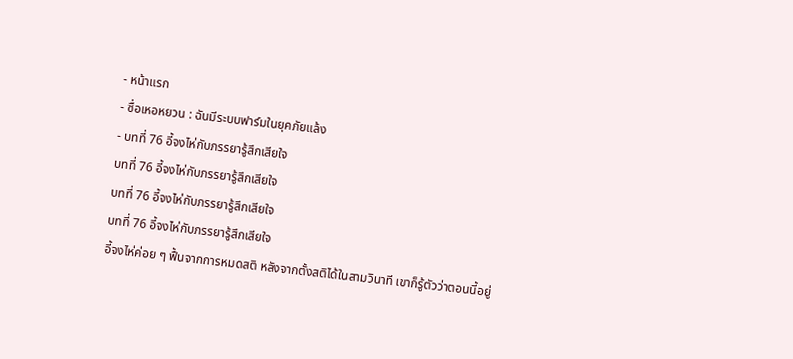- หน้าแรก
- ซื่อเหอหยวน : ฉันมีระบบฟาร์มในยุคภัยแล้ง
- บทที่ 76 อี้จงไห่กับภรรยารู้สึกเสียใจ
บทที่ 76 อี้จงไห่กับภรรยารู้สึกเสียใจ
บทที่ 76 อี้จงไห่กับภรรยารู้สึกเสียใจ
บทที่ 76 อี้จงไห่กับภรรยารู้สึกเสียใจ
อี้จงไห่ค่อย ๆ ฟื้นจากการหมดสติ หลังจากตั้งสติได้ในสามวินาที เขาก็รู้ตัวว่าตอนนี้อยู่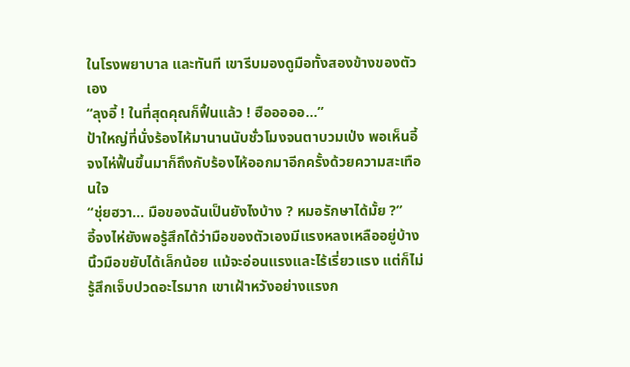ในโรงพยาบาล และทันที เขารีบมองดูมือทั้งสองข้างของตัวเอง
“ลุงอี้ ! ในที่สุดคุณก็ฟื้นแล้ว ! ฮือออออ...”
ป้าใหญ่ที่นั่งร้องไห้มานานนับชั่วโมงจนตาบวมเป่ง พอเห็นอี้จงไห่ฟื้นขึ้นมาก็ถึงกับร้องไห้ออกมาอีกครั้งด้วยความสะเทือนใจ
“ชุ่ยฮวา... มือของฉันเป็นยังไงบ้าง ? หมอรักษาได้มั้ย ?”
อี้จงไห่ยังพอรู้สึกได้ว่ามือของตัวเองมีแรงหลงเหลืออยู่บ้าง นิ้วมือขยับได้เล็กน้อย แม้จะอ่อนแรงและไร้เรี่ยวแรง แต่ก็ไม่รู้สึกเจ็บปวดอะไรมาก เขาเฝ้าหวังอย่างแรงก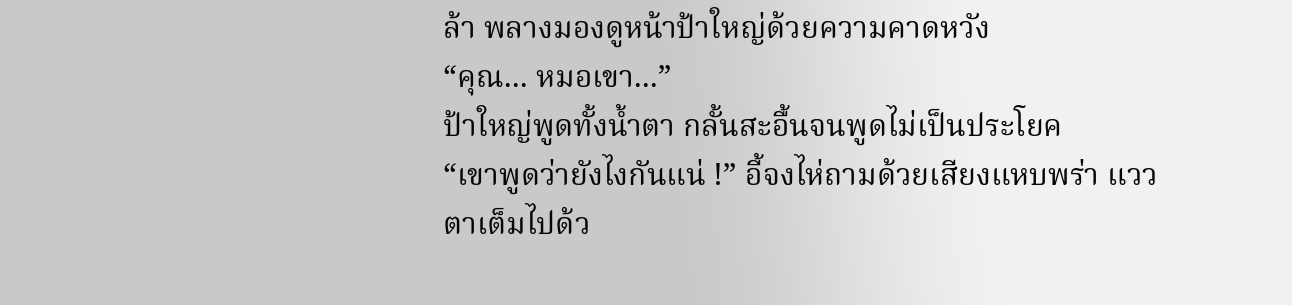ล้า พลางมองดูหน้าป้าใหญ่ด้วยความคาดหวัง
“คุณ... หมอเขา...”
ป้าใหญ่พูดทั้งน้ำตา กลั้นสะอื้นจนพูดไม่เป็นประโยค
“เขาพูดว่ายังไงกันแน่ !” อี้จงไห่ถามด้วยเสียงแหบพร่า แววตาเต็มไปด้ว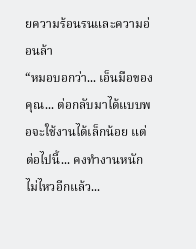ยความร้อนรนและความอ่อนล้า
“หมอบอกว่า... เอ็นมือของคุณ... ต่อกลับมาได้แบบพอจะใช้งานได้เล็กน้อย แต่ต่อไปนี้... คงทำงานหนักไม่ไหวอีกแล้ว...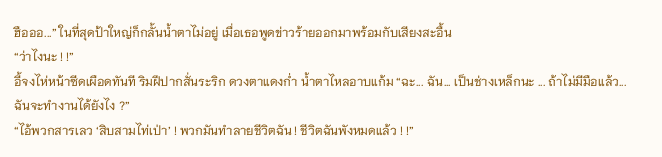ฮือออ...” ในที่สุดป้าใหญ่ก็กลั้นน้ำตาไม่อยู่ เมื่อเธอพูดข่าวร้ายออกมาพร้อมกับเสียงสะอื้น
“ว่าไงนะ ! !”
อี้จงไห่หน้าซีดเผือดทันที ริมฝีปากสั่นระริก ดวงตาแดงก่ำ น้ำตาไหลอาบแก้ม “ฉะ... ฉัน... เป็นช่างเหล็กนะ ... ถ้าไม่มีมือแล้ว... ฉันจะทำงานได้ยังไง ?”
“ไอ้พวกสารเลว ‘สิบสามไท่เป่า’ ! พวกมันทำลายชีวิตฉัน ! ชีวิตฉันพังหมดแล้ว ! !”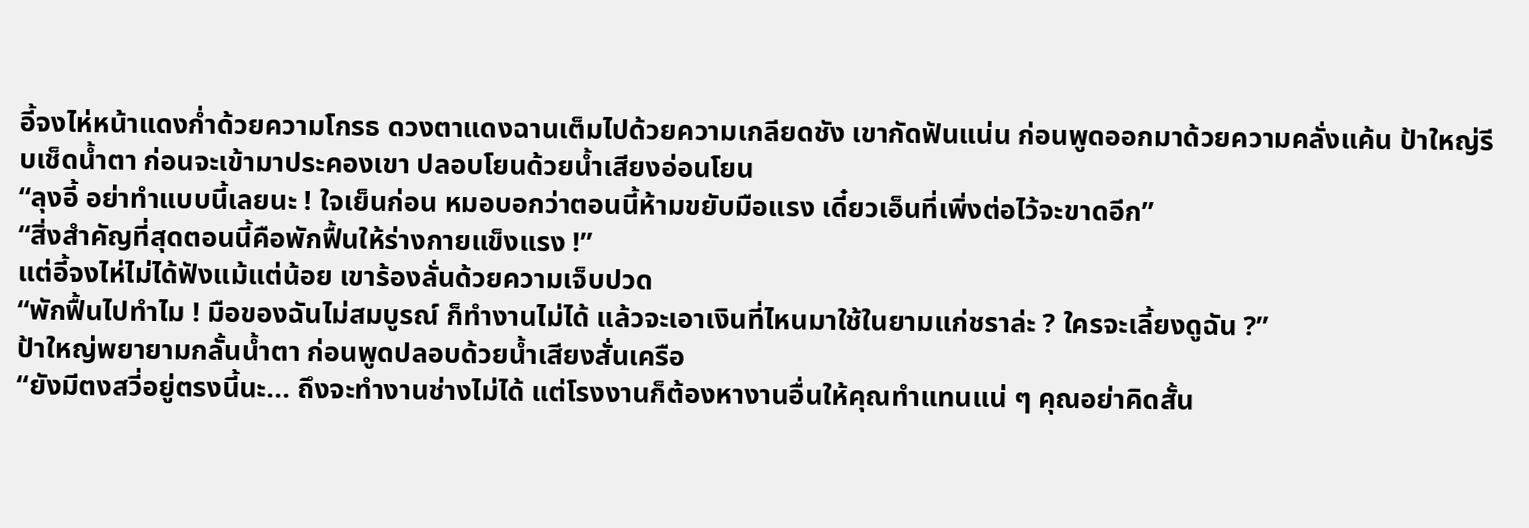อี้จงไห่หน้าแดงก่ำด้วยความโกรธ ดวงตาแดงฉานเต็มไปด้วยความเกลียดชัง เขากัดฟันแน่น ก่อนพูดออกมาด้วยความคลั่งแค้น ป้าใหญ่รีบเช็ดน้ำตา ก่อนจะเข้ามาประคองเขา ปลอบโยนด้วยน้ำเสียงอ่อนโยน
“ลุงอี้ อย่าทำแบบนี้เลยนะ ! ใจเย็นก่อน หมอบอกว่าตอนนี้ห้ามขยับมือแรง เดี๋ยวเอ็นที่เพิ่งต่อไว้จะขาดอีก”
“สิ่งสำคัญที่สุดตอนนี้คือพักฟื้นให้ร่างกายแข็งแรง !”
แต่อี้จงไห่ไม่ได้ฟังแม้แต่น้อย เขาร้องลั่นด้วยความเจ็บปวด
“พักฟื้นไปทำไม ! มือของฉันไม่สมบูรณ์ ก็ทำงานไม่ได้ แล้วจะเอาเงินที่ไหนมาใช้ในยามแก่ชราล่ะ ? ใครจะเลี้ยงดูฉัน ?”
ป้าใหญ่พยายามกลั้นน้ำตา ก่อนพูดปลอบด้วยน้ำเสียงสั่นเครือ
“ยังมีตงสวี่อยู่ตรงนี้นะ... ถึงจะทำงานช่างไม่ได้ แต่โรงงานก็ต้องหางานอื่นให้คุณทำแทนแน่ ๆ คุณอย่าคิดสั้น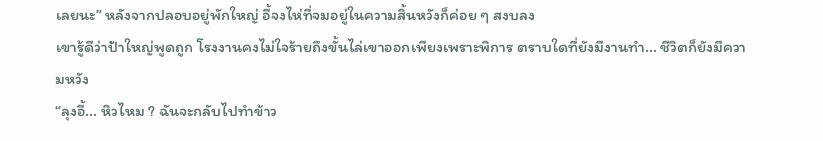เลยนะ” หลังจากปลอบอยู่พักใหญ่ อี้จงไห่ที่จมอยู่ในความสิ้นหวังก็ค่อย ๆ สงบลง
เขารู้ดีว่าป้าใหญ่พูดถูก โรงงานคงไม่ใจร้ายถึงขั้นไล่เขาออกเพียงเพราะพิการ ตราบใดที่ยังมีงานทำ... ชีวิตก็ยังมีความหวัง
“ลุงอี้... หิวไหม ? ฉันจะกลับไปทำข้าว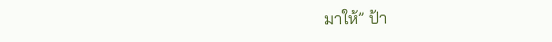มาให้” ป้า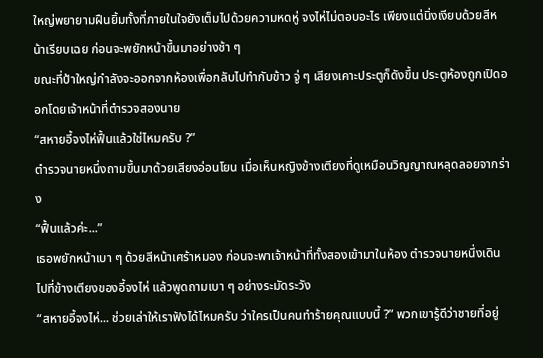ใหญ่พยายามฝืนยิ้มทั้งที่ภายในใจยังเต็มไปด้วยความหดหู่ จงไห่ไม่ตอบอะไร เพียงแต่นิ่งเงียบด้วยสีหน้าเรียบเฉย ก่อนจะพยักหน้าขึ้นมาอย่างช้า ๆ
ขณะที่ป้าใหญ่กำลังจะออกจากห้องเพื่อกลับไปทำกับข้าว จู่ ๆ เสียงเคาะประตูก็ดังขึ้น ประตูห้องถูกเปิดออกโดยเจ้าหน้าที่ตำรวจสองนาย
“สหายอี้จงไห่ฟื้นแล้วใช่ไหมครับ ?”
ตำรวจนายหนึ่งถามขึ้นมาด้วยเสียงอ่อนโยน เมื่อเห็นหญิงข้างเตียงที่ดูเหมือนวิญญาณหลุดลอยจากร่าง
“ฟื้นแล้วค่ะ...”
เธอพยักหน้าเบา ๆ ด้วยสีหน้าเศร้าหมอง ก่อนจะพาเจ้าหน้าที่ทั้งสองเข้ามาในห้อง ตำรวจนายหนึ่งเดินไปที่ข้างเตียงของอี้จงไห่ แล้วพูดถามเบา ๆ อย่างระมัดระวัง
“สหายอี้จงไห่... ช่วยเล่าให้เราฟังได้ไหมครับ ว่าใครเป็นคนทำร้ายคุณแบบนี้ ?” พวกเขารู้ดีว่าชายที่อยู่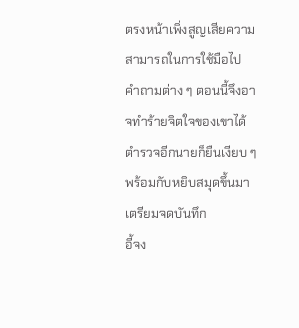ตรงหน้าเพิ่งสูญเสียความสามารถในการใช้มือไป คำถามต่าง ๆ ตอนนี้จึงอาจทำร้ายจิตใจของเขาได้
ตำรวจอีกนายก็ยืนเงียบ ๆ พร้อมกับหยิบสมุดขึ้นมาเตรียมจดบันทึก
อี้จง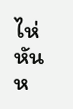ไห่หันห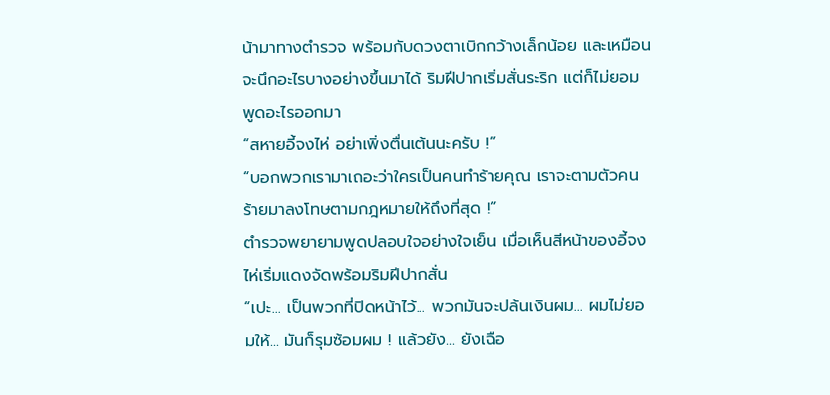น้ามาทางตำรวจ พร้อมกับดวงตาเบิกกว้างเล็กน้อย และเหมือนจะนึกอะไรบางอย่างขึ้นมาได้ ริมฝีปากเริ่มสั่นระริก แต่ก็ไม่ยอมพูดอะไรออกมา
“สหายอี้จงไห่ อย่าเพิ่งตื่นเต้นนะครับ !”
“บอกพวกเรามาเถอะว่าใครเป็นคนทำร้ายคุณ เราจะตามตัวคนร้ายมาลงโทษตามกฎหมายให้ถึงที่สุด !”
ตำรวจพยายามพูดปลอบใจอย่างใจเย็น เมื่อเห็นสีหน้าของอี้จงไห่เริ่มแดงจัดพร้อมริมฝีปากสั่น
“เปะ... เป็นพวกที่ปิดหน้าไว้... พวกมันจะปล้นเงินผม... ผมไม่ยอมให้... มันก็รุมซ้อมผม ! แล้วยัง... ยังเฉือ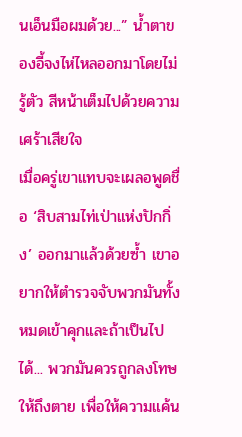นเอ็นมือผมด้วย...” น้ำตาของอี้จงไห่ไหลออกมาโดยไม่รู้ตัว สีหน้าเต็มไปด้วยความเศร้าเสียใจ
เมื่อครู่เขาแทบจะเผลอพูดชื่อ ‘สิบสามไท่เป่าแห่งปักกิ่ง’ ออกมาแล้วด้วยซ้ำ เขาอยากให้ตำรวจจับพวกมันทั้งหมดเข้าคุกและถ้าเป็นไปได้... พวกมันควรถูกลงโทษให้ถึงตาย เพื่อให้ความแค้น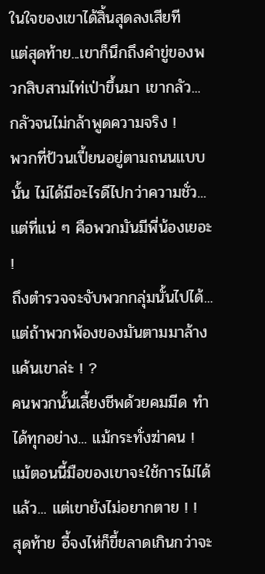ในใจของเขาได้สิ้นสุดลงเสียที
แต่สุดท้าย...เขาก็นึกถึงคำขู่ของพวกสิบสามไท่เป่าขึ้นมา เขากลัว... กลัวจนไม่กล้าพูดความจริง !
พวกที่ป้วนเปี้ยนอยู่ตามถนนแบบนั้น ไม่ได้มีอะไรดีไปกว่าความชั่ว... แต่ที่แน่ ๆ คือพวกมันมีพี่น้องเยอะ !
ถึงตำรวจจะจับพวกกลุ่มนั้นไปได้... แต่ถ้าพวกพ้องของมันตามมาล้างแค้นเขาล่ะ ! ?
คนพวกนั้นเลี้ยงชีพด้วยคมมีด ทำได้ทุกอย่าง... แม้กระทั่งฆ่าคน ! แม้ตอนนี้มือของเขาจะใช้การไม่ได้แล้ว... แต่เขายังไม่อยากตาย ! !
สุดท้าย อี้จงไห่ก็ขี้ขลาดเกินกว่าจะ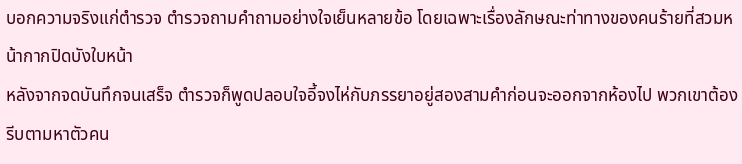บอกความจริงแก่ตำรวจ ตำรวจถามคำถามอย่างใจเย็นหลายข้อ โดยเฉพาะเรื่องลักษณะท่าทางของคนร้ายที่สวมหน้ากากปิดบังใบหน้า
หลังจากจดบันทึกจนเสร็จ ตำรวจก็พูดปลอบใจอี้จงไห่กับภรรยาอยู่สองสามคำก่อนจะออกจากห้องไป พวกเขาต้องรีบตามหาตัวคน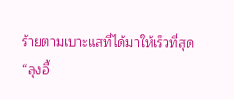ร้ายตามเบาะแสที่ได้มาให้เร็วที่สุด
“ลุงอี้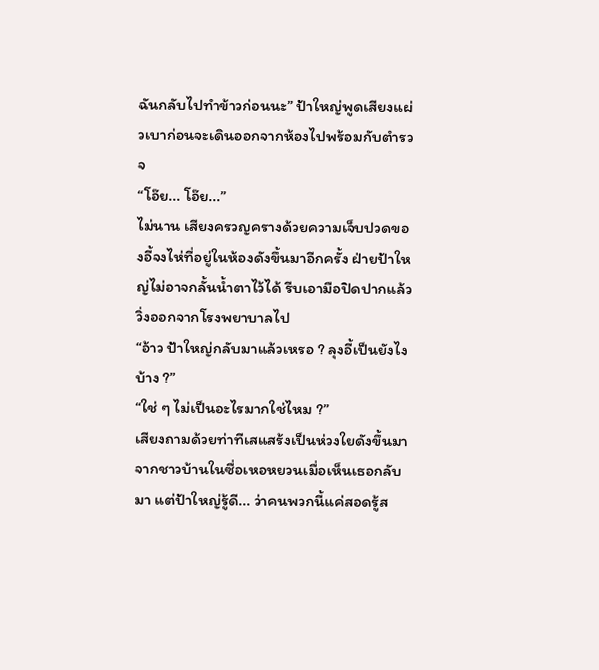ฉันกลับไปทำข้าวก่อนนะ” ป้าใหญ่พูดเสียงแผ่วเบาก่อนจะเดินออกจากห้องไปพร้อมกับตำรวจ
“โอ๊ย... โอ๊ย...”
ไม่นาน เสียงครวญครางด้วยความเจ็บปวดของอี้จงไห่ที่อยู่ในห้องดังขึ้นมาอีกครั้ง ฝ่ายป้าใหญ่ไม่อาจกลั้นน้ำตาไว้ได้ รีบเอามือปิดปากแล้ววิ่งออกจากโรงพยาบาลไป
“อ้าว ป้าใหญ่กลับมาแล้วเหรอ ? ลุงอี้เป็นยังไงบ้าง ?”
“ใช่ ๆ ไม่เป็นอะไรมากใช่ไหม ?”
เสียงถามด้วยท่าทีเสแสร้งเป็นห่วงใยดังขึ้นมาจากชาวบ้านในซื่อเหอหยวนเมื่อเห็นเธอกลับมา แต่ป้าใหญ่รู้ดี... ว่าคนพวกนี้แค่สอดรู้ส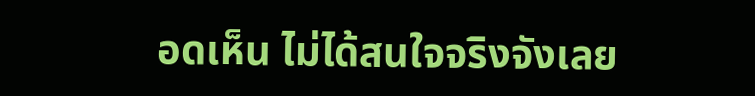อดเห็น ไม่ได้สนใจจริงจังเลย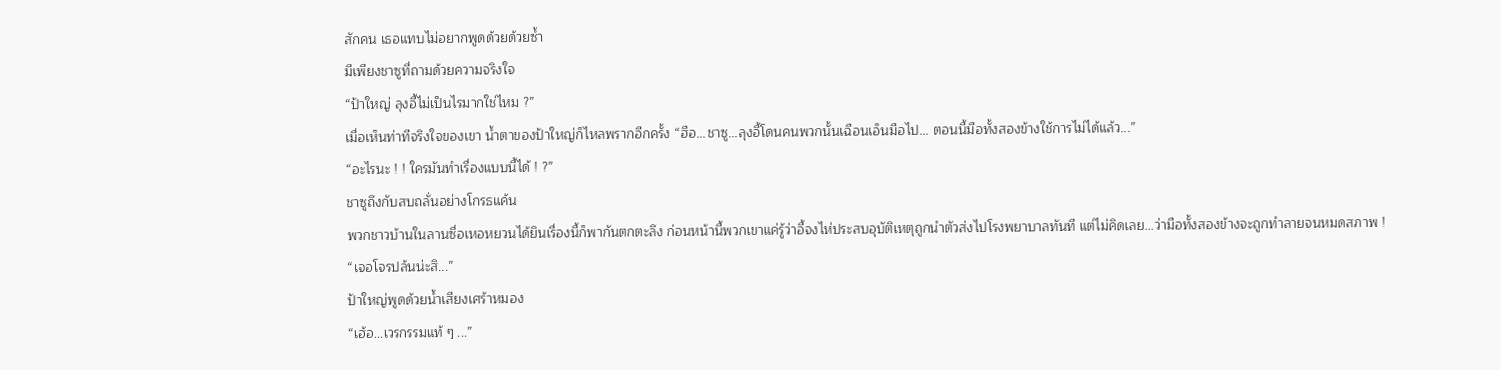สักคน เธอแทบไม่อยากพูดด้วยด้วยซ้ำ
มีเพียงชาซูที่ถามด้วยความจริงใจ
“ป้าใหญ่ ลุงอี้ไม่เป็นไรมากใช่ไหม ?”
เมื่อเห็นท่าทีจริงใจของเขา น้ำตาของป้าใหญ่ก็ไหลพรากอีกครั้ง “ฮือ...ชาซู...ลุงอี้โดนคนพวกนั้นเฉือนเอ็นมือไป... ตอนนี้มือทั้งสองข้างใช้การไม่ได้แล้ว...”
“อะไรนะ ! ! ใครมันทำเรื่องแบบนี้ได้ ! ?”
ชาซูถึงกับสบถลั่นอย่างโกรธแค้น
พวกชาวบ้านในลานซื่อเหอหยวนได้ยินเรื่องนี้ก็พากันตกตะลึง ก่อนหน้านี้พวกเขาแค่รู้ว่าอี้จงไห่ประสบอุบัติเหตุถูกนำตัวส่งไปโรงพยาบาลทันที แต่ไม่คิดเลย...ว่ามือทั้งสองข้างจะถูกทำลายจนหมดสภาพ !
“เจอโจรปล้นน่ะสิ...”
ป้าใหญ่พูดด้วยน้ำเสียงเศร้าหมอง
“เฮ้อ...เวรกรรมแท้ ๆ ...”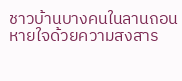ชาวบ้านบางคนในลานถอนหายใจด้วยความสงสาร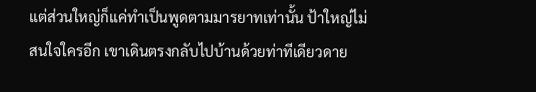แต่ส่วนใหญ่ก็แค่ทำเป็นพูดตามมารยาทเท่านั้น ป้าใหญ่ไม่สนใจใครอีก เขาเดินตรงกลับไปบ้านด้วยท่าทีเดียวดาย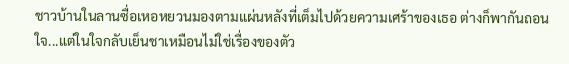ชาวบ้านในลานซื่อเหอหยวนมองตามแผ่นหลังที่เต็มไปด้วยความเศร้าของเธอ ต่างก็พากันถอนใจ...แต่ในใจกลับเย็นชาเหมือนไม่ใช่เรื่องของตัว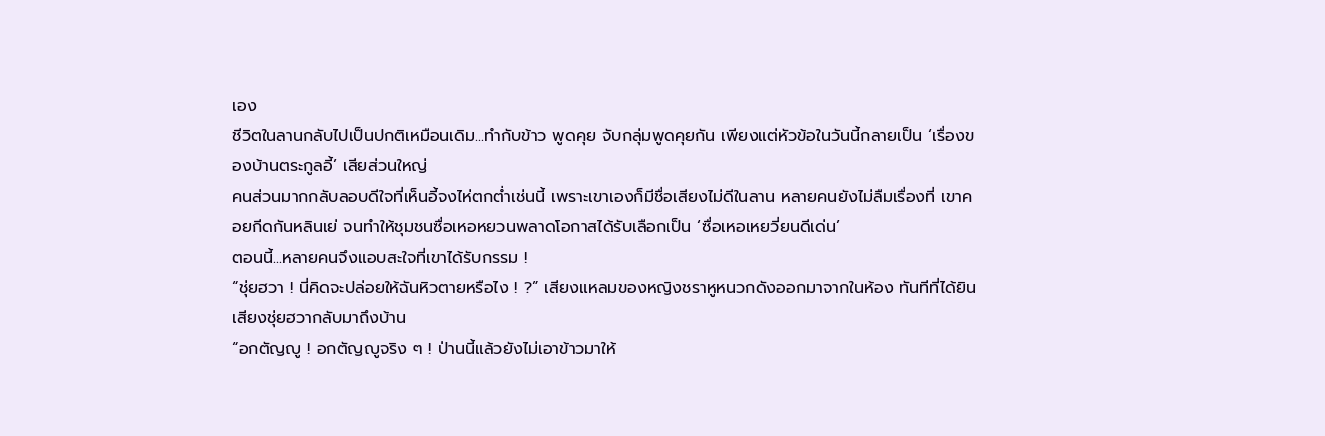เอง
ชีวิตในลานกลับไปเป็นปกติเหมือนเดิม...ทำกับข้าว พูดคุย จับกลุ่มพูดคุยกัน เพียงแต่หัวข้อในวันนี้กลายเป็น ‘เรื่องของบ้านตระกูลอี้’ เสียส่วนใหญ่
คนส่วนมากกลับลอบดีใจที่เห็นอี้จงไห่ตกต่ำเช่นนี้ เพราะเขาเองก็มีชื่อเสียงไม่ดีในลาน หลายคนยังไม่ลืมเรื่องที่ เขาคอยกีดกันหลินเย่ จนทำให้ชุมชนซื่อเหอหยวนพลาดโอกาสได้รับเลือกเป็น ‘ซื่อเหอเหยวี่ยนดีเด่น’
ตอนนี้...หลายคนจึงแอบสะใจที่เขาได้รับกรรม !
“ชุ่ยฮวา ! นี่คิดจะปล่อยให้ฉันหิวตายหรือไง ! ?” เสียงแหลมของหญิงชราหูหนวกดังออกมาจากในห้อง ทันทีที่ได้ยินเสียงชุ่ยฮวากลับมาถึงบ้าน
“อกตัญญู ! อกตัญญูจริง ๆ ! ป่านนี้แล้วยังไม่เอาข้าวมาให้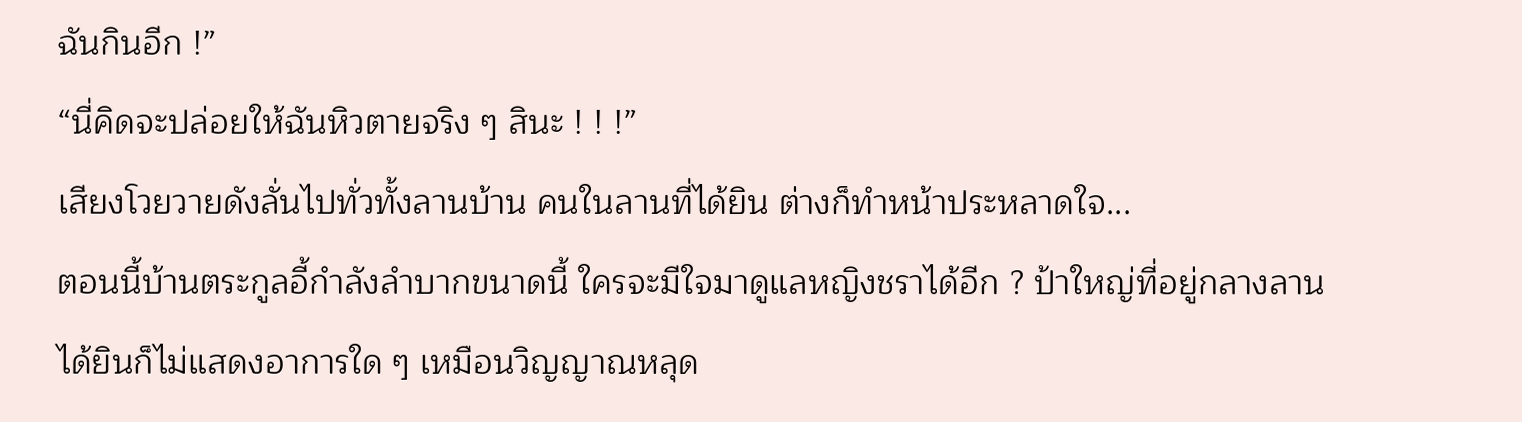ฉันกินอีก !”
“นี่คิดจะปล่อยให้ฉันหิวตายจริง ๆ สินะ ! ! !”
เสียงโวยวายดังลั่นไปทั่วทั้งลานบ้าน คนในลานที่ได้ยิน ต่างก็ทำหน้าประหลาดใจ...
ตอนนี้บ้านตระกูลอี้กำลังลำบากขนาดนี้ ใครจะมีใจมาดูแลหญิงชราได้อีก ? ป้าใหญ่ที่อยู่กลางลานได้ยินก็ไม่แสดงอาการใด ๆ เหมือนวิญญาณหลุด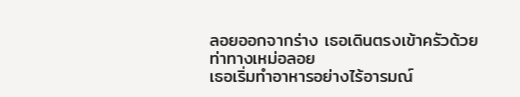ลอยออกจากร่าง เธอเดินตรงเข้าครัวด้วยท่าทางเหม่อลอย
เธอเริ่มทำอาหารอย่างไร้อารมณ์